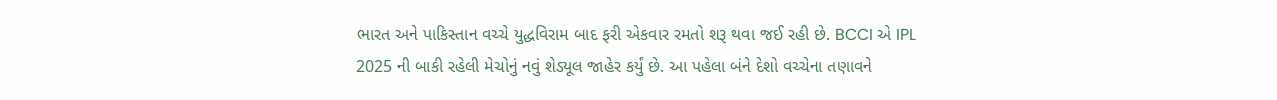ભારત અને પાકિસ્તાન વચ્ચે યુદ્ધવિરામ બાદ ફરી એકવાર રમતો શરૂ થવા જઈ રહી છે. BCCI એ IPL 2025 ની બાકી રહેલી મેચોનું નવું શેડ્યૂલ જાહેર કર્યું છે. આ પહેલા બંને દેશો વચ્ચેના તણાવને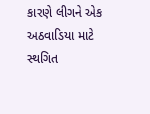કારણે લીગને એક અઠવાડિયા માટે સ્થગિત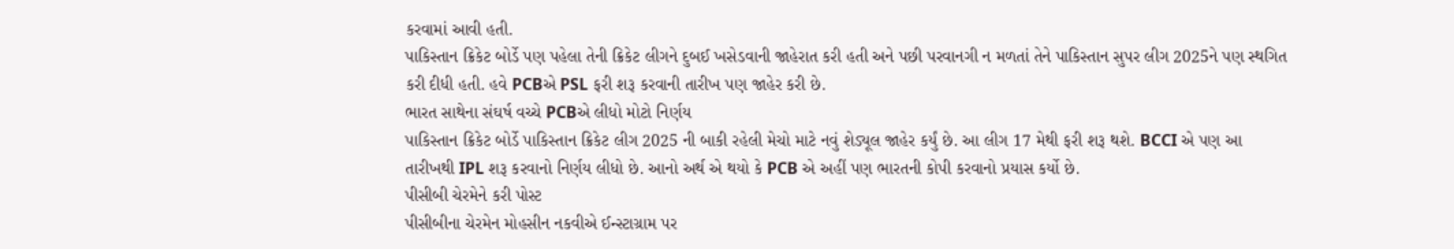કરવામાં આવી હતી.
પાકિસ્તાન ક્રિકેટ બોર્ડે પણ પહેલા તેની ક્રિકેટ લીગને દુબઈ ખસેડવાની જાહેરાત કરી હતી અને પછી પરવાનગી ન મળતાં તેને પાકિસ્તાન સુપર લીગ 2025ને પણ સ્થગિત કરી દીધી હતી. હવે PCBએ PSL ફરી શરૂ કરવાની તારીખ પણ જાહેર કરી છે.
ભારત સાથેના સંઘર્ષ વચ્ચે PCBએ લીધો મોટો નિર્ણય
પાકિસ્તાન ક્રિકેટ બોર્ડે પાકિસ્તાન ક્રિકેટ લીગ 2025 ની બાકી રહેલી મેચો માટે નવું શેડ્યૂલ જાહેર કર્યું છે. આ લીગ 17 મેથી ફરી શરૂ થશે. BCCI એ પણ આ તારીખથી IPL શરૂ કરવાનો નિર્ણય લીધો છે. આનો અર્થ એ થયો કે PCB એ અહીં પણ ભારતની કોપી કરવાનો પ્રયાસ કર્યો છે.
પીસીબી ચેરમેને કરી પોસ્ટ
પીસીબીના ચેરમેન મોહસીન નકવીએ ઈન્સ્ટાગ્રામ પર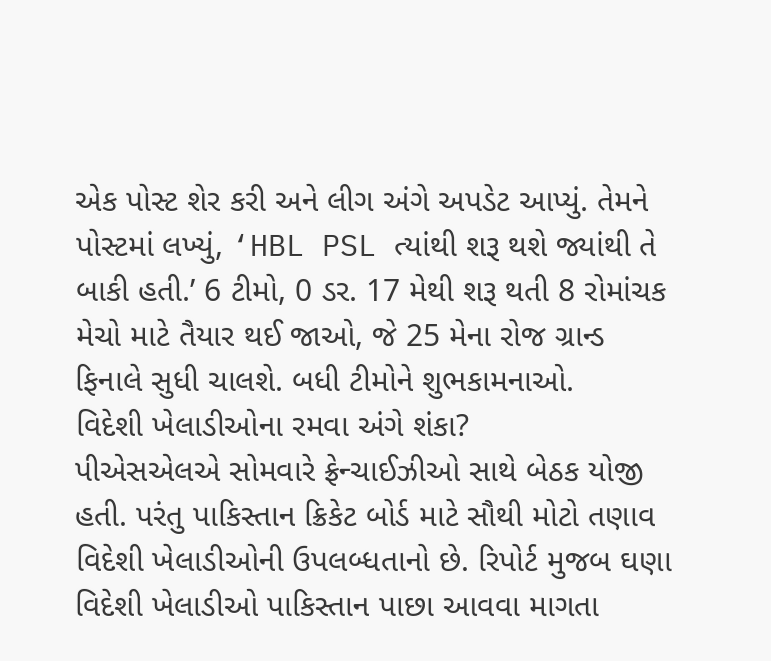એક પોસ્ટ શેર કરી અને લીગ અંગે અપડેટ આપ્યું. તેમને પોસ્ટમાં લખ્યું, ‘HBL PSL ત્યાંથી શરૂ થશે જ્યાંથી તે બાકી હતી.’ 6 ટીમો, 0 ડર. 17 મેથી શરૂ થતી 8 રોમાંચક મેચો માટે તૈયાર થઈ જાઓ, જે 25 મેના રોજ ગ્રાન્ડ ફિનાલે સુધી ચાલશે. બધી ટીમોને શુભકામનાઓ.
વિદેશી ખેલાડીઓના રમવા અંગે શંકા?
પીએસએલએ સોમવારે ફ્રેન્ચાઈઝીઓ સાથે બેઠક યોજી હતી. પરંતુ પાકિસ્તાન ક્રિકેટ બોર્ડ માટે સૌથી મોટો તણાવ વિદેશી ખેલાડીઓની ઉપલબ્ધતાનો છે. રિપોર્ટ મુજબ ઘણા વિદેશી ખેલાડીઓ પાકિસ્તાન પાછા આવવા માગતા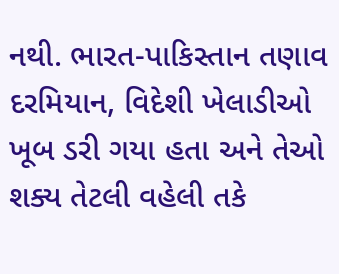નથી. ભારત-પાકિસ્તાન તણાવ દરમિયાન, વિદેશી ખેલાડીઓ ખૂબ ડરી ગયા હતા અને તેઓ શક્ય તેટલી વહેલી તકે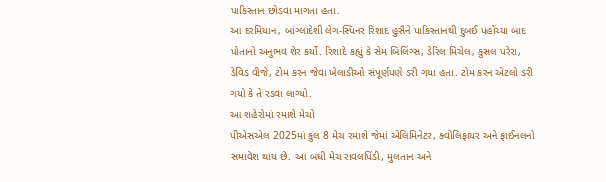પાકિસ્તાન છોડવા માગતા હતા.
આ દરમિયાન, બાંગ્લાદેશી લેગ-સ્પિનર રિશાદ હુસૈને પાકિસ્તાનથી દુબઈ પહોંચ્યા બાદ પોતાનો અનુભવ શેર કર્યો. રિશાદે કહ્યું કે સેમ બિલિંગ્સ, ડેરિલ મિચેલ, કુસલ પરેરા, ડેવિડ વીજે, ટોમ કરન જેવા ખેલાડીઓ સંપૂર્ણપણે ડરી ગયા હતા. ટોમ કરન એટલો ડરી ગયો કે તે રડવા લાગ્યો.
આ શહેરોમાં રમાશે મેચો
પીએસએલ 2025માં કુલ 8 મેચ રમાશે જેમાં એલિમિનેટર, ક્વોલિફાયર અને ફાઈનલનો સમાવેશ થાય છે. આ બધી મેચ રાવલપિંડી, મુલતાન અને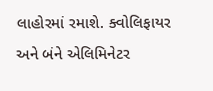લાહોરમાં રમાશે. ક્વોલિફાયર અને બંને એલિમિનેટર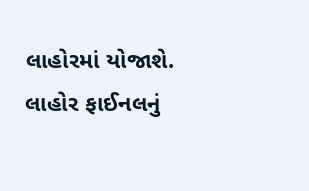લાહોરમાં યોજાશે. લાહોર ફાઈનલનું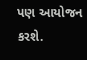પણ આયોજન કરશે.